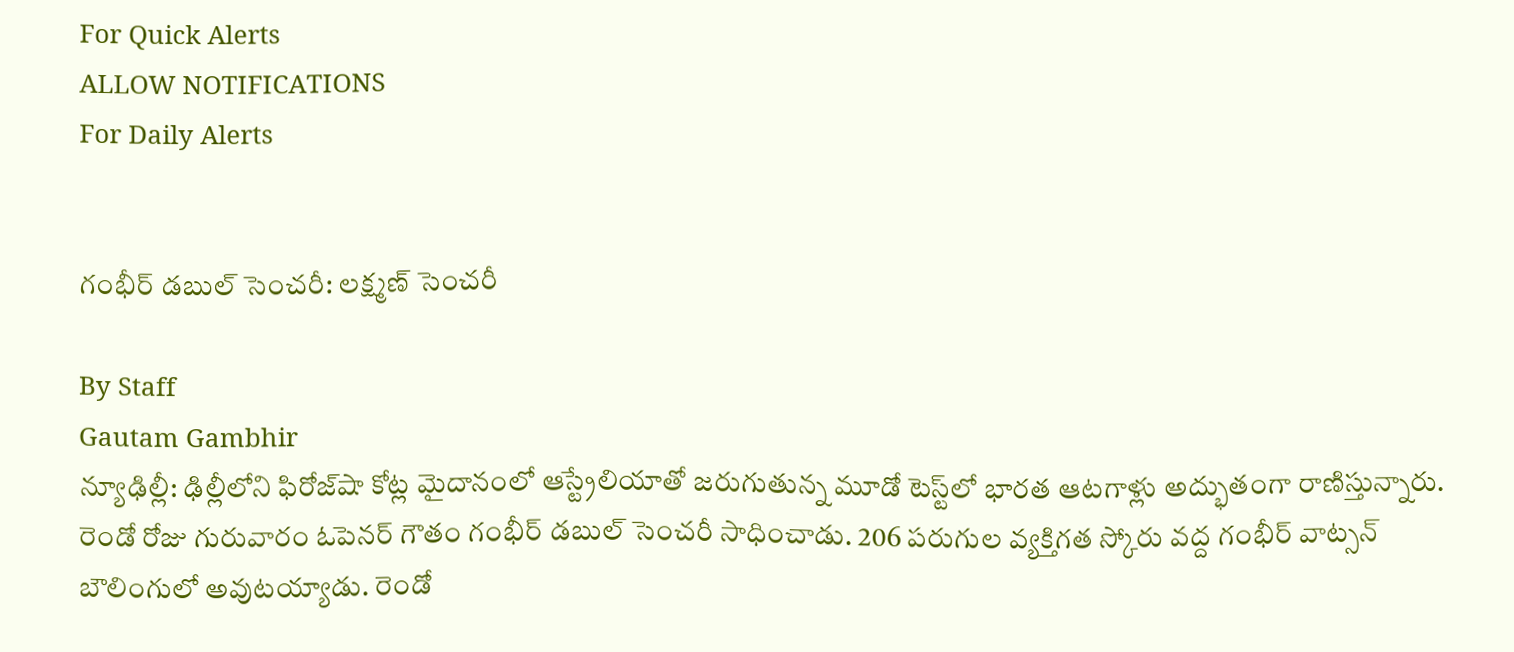For Quick Alerts
ALLOW NOTIFICATIONS
For Daily Alerts


గంభీర్ డబుల్ సెంచరీ: లక్ష్మణ్ సెంచరీ

By Staff
Gautam Gambhir
న్యూఢిల్లీ: ఢిల్లీలోని ఫిరోజ్‌షా కోట్ల మైదానంలో ఆస్ట్రేలియాతో జరుగుతున్న మూడో టెస్ట్‌లో భారత ఆటగాళ్లు అద్భుతంగా రాణిస్తున్నారు. రెండో రోజు గురువారం ఓపెనర్ గౌతం గంభీర్ డబుల్ సెంచరీ సాధించాడు. 206 పరుగుల వ్యక్తిగత స్కోరు వద్ద గంభీర్ వాట్సన్ బౌలింగులో అవుటయ్యాడు. రెండో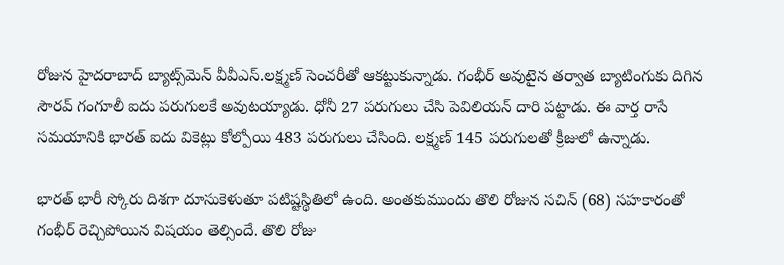రోజున హైదరాబాద్ బ్యాట్స్‌మెన్ వీవీఎస్.లక్ష్మణ్ సెంచరీతో ఆకట్టుకున్నాడు. గంభీర్ అవుటైన తర్వాత బ్యాటింగుకు దిగిన సౌరవ్ గంగూలీ ఐదు పరుగులకే అవుటయ్యాడు. ధోనీ 27 పరుగులు చేసి పెవిలియన్ దారి పట్టాడు. ఈ వార్త రాసే సమయానికి భారత్ ఐదు వికెట్లు కోల్పోయి 483 పరుగులు చేసింది. లక్ష్మణ్ 145 పరుగులతో క్రీజులో ఉన్నాడు.

భారత్ భారీ స్కోరు దిశగా దూసుకెళుతూ పటిష్టస్థితిలో ఉంది. అంతకుముందు తొలి రోజున సచిన్ (68) సహకారంతో గంభీర్ రెచ్చిపోయిన విషయం తెల్సిందే. తొలి రోజు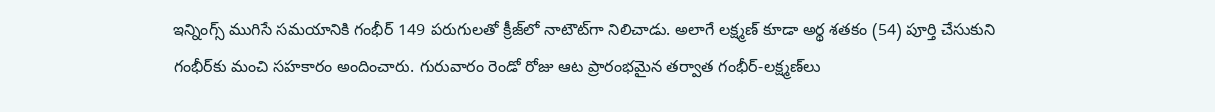ఇన్నింగ్స్ ముగిసే సమయానికి గంభీర్ 149 పరుగులతో క్రీజ్‌లో నాటౌట్‌గా నిలిచాడు. అలాగే లక్ష్మణ్ కూడా అర్థ శతకం (54) పూర్తి చేసుకుని గంభీర్‌కు మంచి సహకారం అందించారు. గురువారం రెండో రోజు ఆట ప్రారంభమైన తర్వాత గంభీర్-లక్ష్మణ్‌లు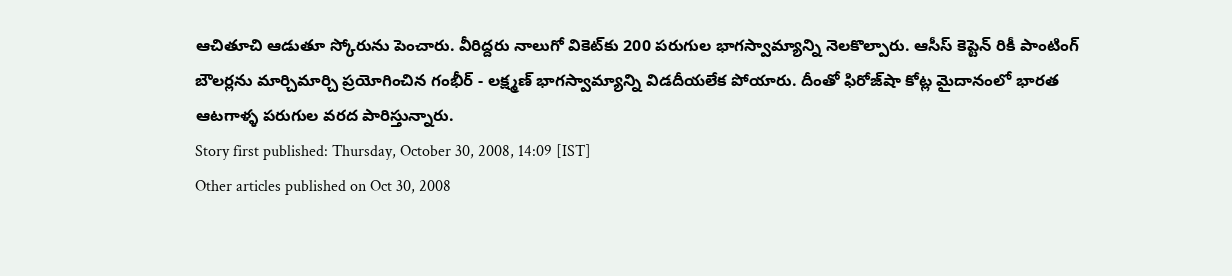ఆచితూచి ఆడుతూ స్కోరును పెంచారు. వీరిద్దరు నాలుగో వికెట్‌కు 200 పరుగుల భాగస్వామ్యాన్ని నెలకొల్పారు. ఆసీస్ కెప్టెన్ రికీ పాంటింగ్ బౌలర్లను మార్చిమార్చి ప్రయోగించిన గంభీర్ - లక్ష్మణ్ భాగస్వామ్యాన్ని విడదీయలేక పోయారు. దీంతో ఫిరోజ్‌షా కోట్ల మైదానంలో భారత ఆటగాళ్ళ పరుగుల వరద పారిస్తున్నారు.
Story first published: Thursday, October 30, 2008, 14:09 [IST]
Other articles published on Oct 30, 2008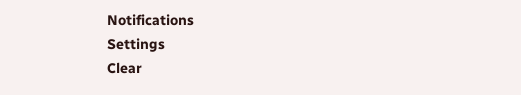Notifications
Settings
Clear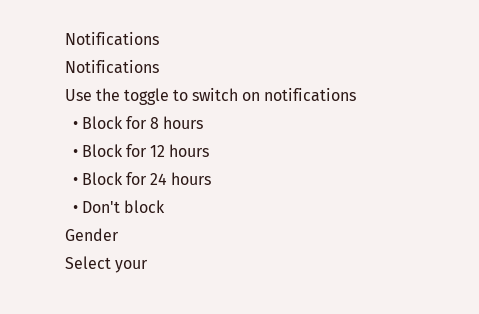Notifications
Notifications
Use the toggle to switch on notifications
  • Block for 8 hours
  • Block for 12 hours
  • Block for 24 hours
  • Don't block
Gender
Select your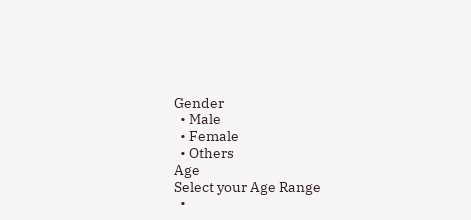Gender
  • Male
  • Female
  • Others
Age
Select your Age Range
  •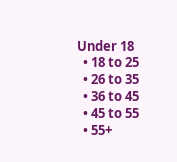Under 18
  • 18 to 25
  • 26 to 35
  • 36 to 45
  • 45 to 55
  • 55+